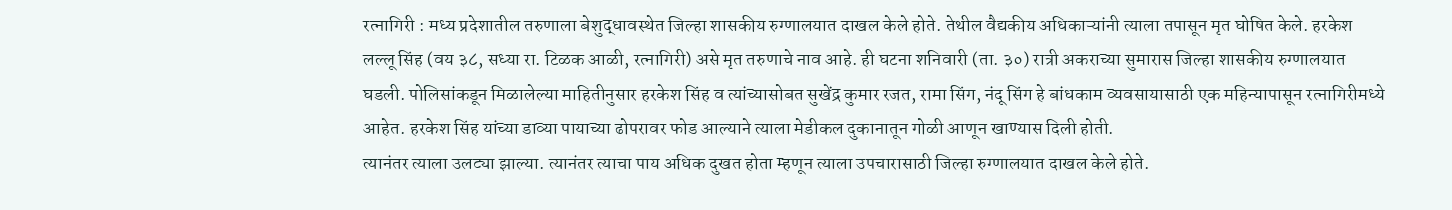रत्नागिरी : मध्य प्रदेशातील तरुणाला बेशुद्धावस्थेत जिल्हा शासकीय रुग्णालयात दाखल केले होते. तेथील वैद्यकीय अधिकाऱ्यांनी त्याला तपासून मृत घोषित केले. हरकेश लल्लू सिंह (वय ३८, सध्या रा. टिळक आळी, रत्नागिरी) असे मृत तरुणाचे नाव आहे. ही घटना शनिवारी (ता. ३०) रात्री अकराच्या सुमारास जिल्हा शासकीय रुग्णालयात घडली. पोलिसांकडून मिळालेल्या माहितीनुसार हरकेश सिंह व त्यांच्यासोबत सुखेंद्र कुमार रजत, रामा सिंग, नंदू सिंग हे बांधकाम व्यवसायासाठी एक महिन्यापासून रत्नागिरीमध्ये आहेत. हरकेश सिंह यांच्या डाव्या पायाच्या ढोपरावर फोड आल्याने त्याला मेडीकल दुकानातून गोळी आणून खाण्यास दिली होती.
त्यानंतर त्याला उलट्या झाल्या. त्यानंतर त्याचा पाय अधिक दुखत होता म्हणून त्याला उपचारासाठी जिल्हा रुग्णालयात दाखल केले होते.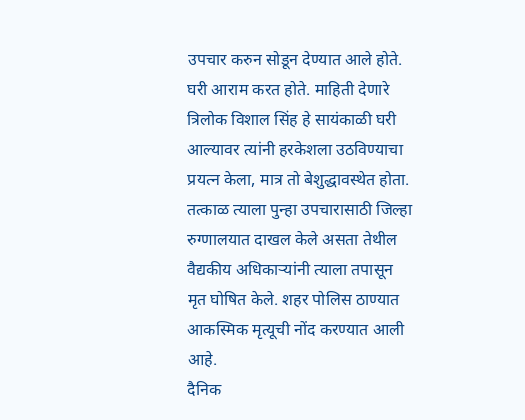उपचार करुन सोडून देण्यात आले होते. घरी आराम करत होते. माहिती देणारे त्रिलोक विशाल सिंह हे सायंकाळी घरी आल्यावर त्यांनी हरकेशला उठविण्याचा प्रयत्न केला, मात्र तो बेशुद्धावस्थेत होता. तत्काळ त्याला पुन्हा उपचारासाठी जिल्हा रुग्णालयात दाखल केले असता तेथील वैद्यकीय अधिकाऱ्यांनी त्याला तपासून मृत घोषित केले. शहर पोलिस ठाण्यात आकस्मिक मृत्यूची नोंद करण्यात आली आहे.
दैनिक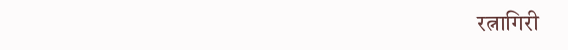रत्नागिरी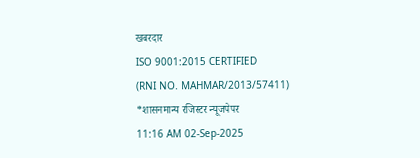खबरदार
ISO 9001:2015 CERTIFIED
(RNI NO. MAHMAR/2013/57411)
*शासनमान्य रजिस्टर न्यूजपेपर
11:16 AM 02-Sep-2025